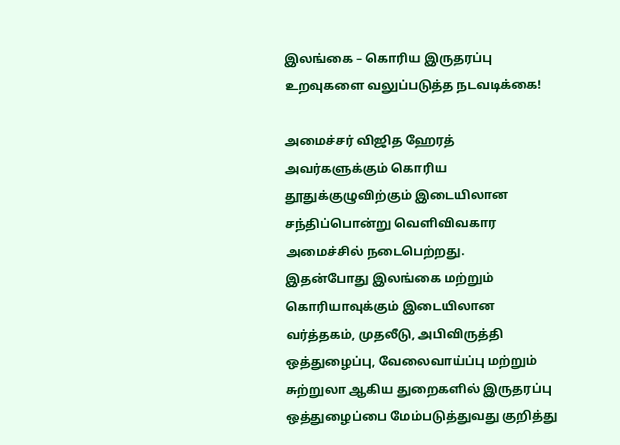இலங்கை – கொரிய இருதரப்பு உறவுகளை வலுப்படுத்த நடவடிக்கை!

அமைச்சர் விஜித ஹேரத் அவர்களுக்கும் கொரிய தூதுக்குழுவிற்கும் இடையிலான சந்திப்பொன்று வெளிவிவகார அமைச்சில் நடைபெற்றது.
இதன்போது இலங்கை மற்றும் கொரியாவுக்கும் இடையிலான வர்த்தகம், முதலீடு, அபிவிருத்தி ஒத்துழைப்பு, வேலைவாய்ப்பு மற்றும் சுற்றுலா ஆகிய துறைகளில் இருதரப்பு ஒத்துழைப்பை மேம்படுத்துவது குறித்து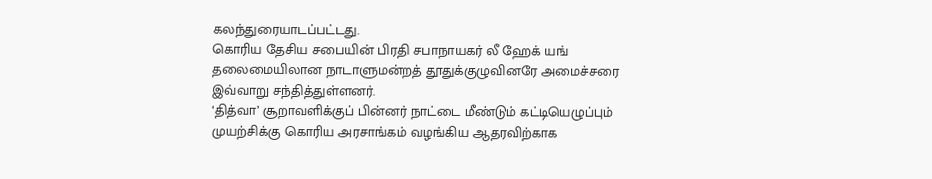கலந்துரையாடப்பட்டது.
கொரிய தேசிய சபையின் பிரதி சபாநாயகர் லீ ஹேக் யங் தலைமையிலான நாடாளுமன்றத் தூதுக்குழுவினரே அமைச்சரை இவ்வாறு சந்தித்துள்ளனர்.
‘தித்வா’ சூறாவளிக்குப் பின்னர் நாட்டை மீண்டும் கட்டியெழுப்பும் முயற்சிக்கு கொரிய அரசாங்கம் வழங்கிய ஆதரவிற்காக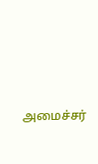அமைச்சர்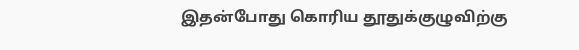இதன்போது கொரிய தூதுக்குழுவிற்கு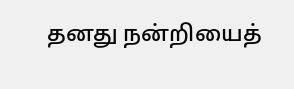தனது நன்றியைத்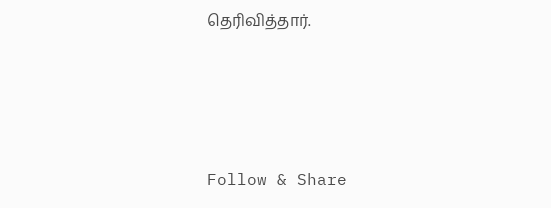தெரிவித்தார்.




Follow & Share